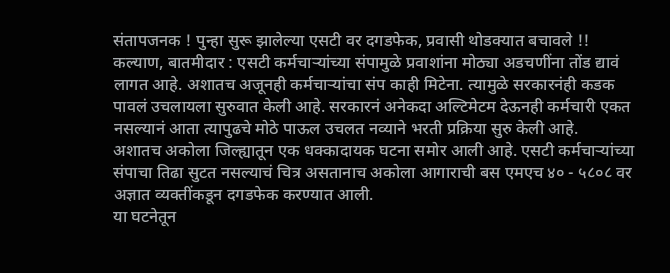संतापजनक ! पुन्हा सुरू झालेल्या एसटी वर दगडफेक, प्रवासी थोडक्यात बचावले !!
कल्याण, बातमीदार : एसटी कर्मचाऱ्यांच्या संपामुळे प्रवाशांना मोठ्या अडचणींना तोंड द्यावं लागत आहे. अशातच अजूनही कर्मचाऱ्यांचा संप काही मिटेना. त्यामुळे सरकारनंही कडक पावलं उचलायला सुरुवात केली आहे. सरकारनं अनेकदा अल्टिमेटम देऊनही कर्मचारी एकत नसल्यानं आता त्यापुढचे मोठे पाऊल उचलत नव्याने भरती प्रक्रिया सुरु केली आहे.
अशातच अकोला जिल्ह्यातून एक धक्कादायक घटना समोर आली आहे. एसटी कर्मचाऱ्यांच्या संपाचा तिढा सुटत नसल्याचं चित्र असतानाच अकोला आगाराची बस एमएच ४० - ५८०८ वर अज्ञात व्यक्तींकडून दगडफेक करण्यात आली.
या घटनेतून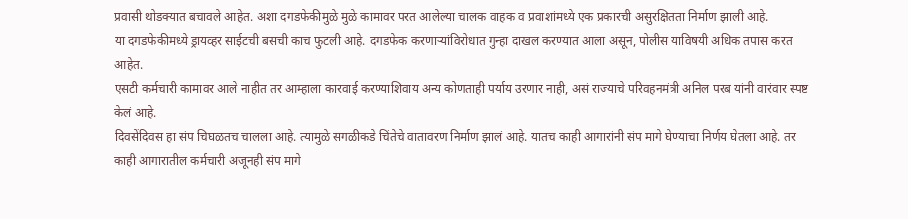प्रवासी थोडक्यात बचावले आहेत. अशा दगडफेकीमुळे मुळे कामावर परत आलेल्या चालक वाहक व प्रवाशांमध्ये एक प्रकारची असुरक्षितता निर्माण झाली आहे.
या दगडफेकीमध्ये ड्रायव्हर साईटची बसची काच फुटली आहे. दगडफेक करणाऱ्यांविरोधात गुन्हा दाखल करण्यात आला असून, पोलीस याविषयी अधिक तपास करत आहेत.
एसटी कर्मचारी कामावर आले नाहीत तर आम्हाला कारवाई करण्याशिवाय अन्य कोणताही पर्याय उरणार नाही, असं राज्याचे परिवहनमंत्री अनिल परब यांनी वारंवार स्पष्ट केलं आहे.
दिवसेंदिवस हा संप चिघळतच चालला आहे. त्यामुळे सगळीकडे चिंतेचे वातावरण निर्माण झालं आहे. यातच काही आगारांनी संप मागे घेण्याचा निर्णय घेतला आहे. तर काही आगारातील कर्मचारी अजूनही संप मागे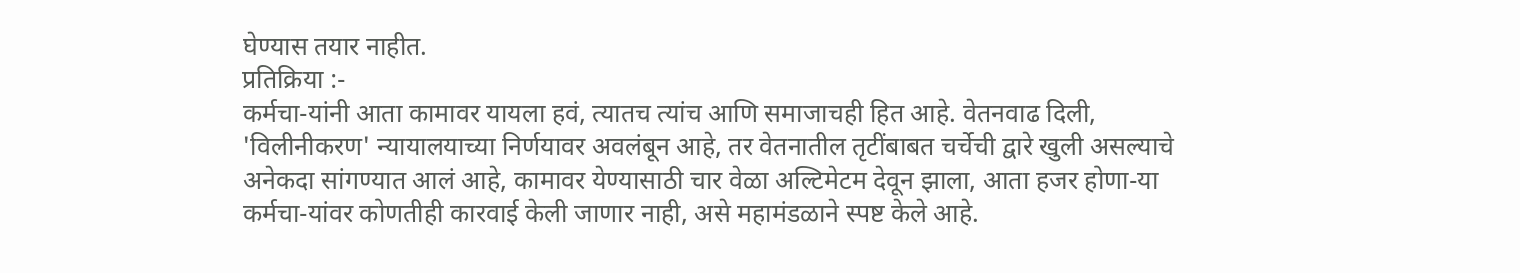घेण्यास तयार नाहीत.
प्रतिक्रिया :-
कर्मचा-यांनी आता कामावर यायला हवं, त्यातच त्यांच आणि समाजाचही हित आहे. वेतनवाढ दिली, 'विलीनीकरण' न्यायालयाच्या निर्णयावर अवलंबून आहे, तर वेतनातील तृटींबाबत चर्चेची द्वारे खुली असल्याचे अनेकदा सांगण्यात आलं आहे, कामावर येण्यासाठी चार वेळा अल्टिमेटम देवून झाला, आता हजर होणा-या कर्मचा-यांवर कोणतीही कारवाई केली जाणार नाही, असे महामंडळाने स्पष्ट केले आहे.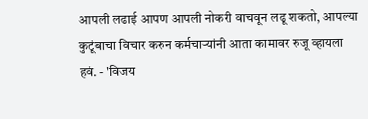आपली लढाई आपण आपली नोकरी वाचवून लढू शकतो, आपल्या कुटूंबाचा विचार करुन कर्मचाऱ्यांनी आता कामावर रुजू व्हायला हवं. - 'विजय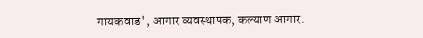गायकवाड', आगार व्यवस्थापक, कल्याण आगार.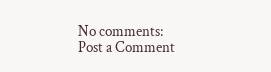No comments:
Post a Comment